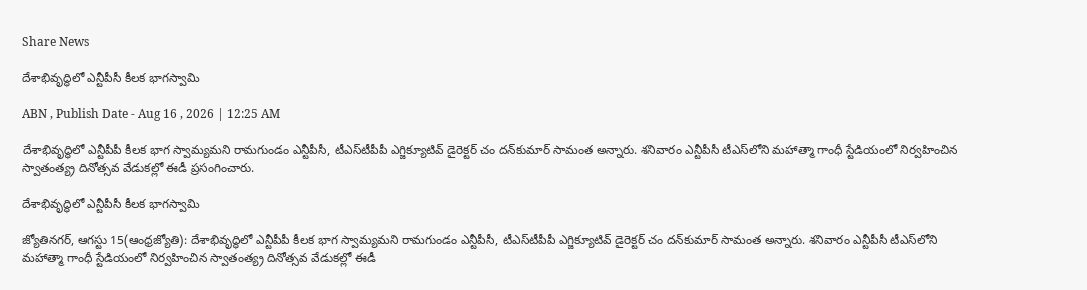Share News

దేశాభివృద్ధిలో ఎన్టీపీసీ కీలక భాగస్వామి

ABN , Publish Date - Aug 16 , 2026 | 12:25 AM

దేశాభివృద్ధిలో ఎన్టీపీపీ కీలక భాగ స్వామ్యమని రామగుండం ఎన్టీపీసీ, టీఎస్‌టీపీపీ ఎగ్జిక్యూటివ్‌ డైరెక్టర్‌ చం దన్‌కుమార్‌ సామంత అన్నారు. శనివారం ఎన్టీపీసీ టీఎస్‌లోని మహాత్మా గాంధీ స్టేడియంలో నిర్వహించిన స్వాతంత్య్ర దినోత్సవ వేడుకల్లో ఈడీ ప్రసంగించారు.

దేశాభివృద్ధిలో ఎన్టీపీసీ కీలక భాగస్వామి

జ్యోతినగర్‌, ఆగస్టు 15(ఆంధ్రజ్యోతి): దేశాభివృద్ధిలో ఎన్టీపీపీ కీలక భాగ స్వామ్యమని రామగుండం ఎన్టీపీసీ, టీఎస్‌టీపీపీ ఎగ్జిక్యూటివ్‌ డైరెక్టర్‌ చం దన్‌కుమార్‌ సామంత అన్నారు. శనివారం ఎన్టీపీసీ టీఎస్‌లోని మహాత్మా గాంధీ స్టేడియంలో నిర్వహించిన స్వాతంత్య్ర దినోత్సవ వేడుకల్లో ఈడీ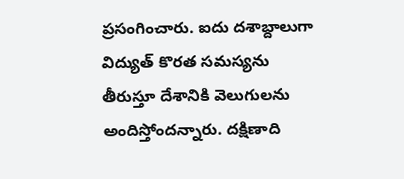ప్రసంగించారు. ఐదు దశాబ్దాలుగా విద్యుత్‌ కొరత సమస్యను తీరుస్తూ దేశానికి వెలుగులను అందిస్తోందన్నారు. దక్షిణాది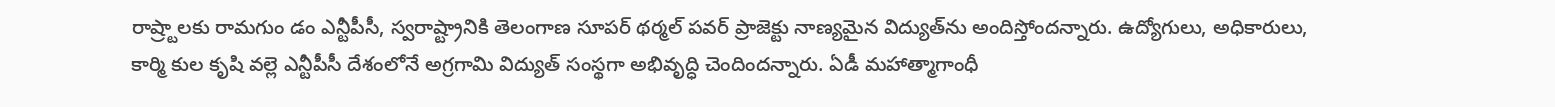రాష్ర్టాలకు రామగుం డం ఎన్టీపీసీ, స్వరాష్ట్రానికి తెలంగాణ సూపర్‌ థర్మల్‌ పవర్‌ ప్రాజెక్టు నాణ్యమైన విద్యుత్‌ను అందిస్తోందన్నారు. ఉద్యోగులు, అధికారులు, కార్మి కుల కృషి వల్లె ఎన్టీపీసీ దేశంలోనే అగ్రగామి విద్యుత్‌ సంస్థగా అభివృద్ధి చెందిందన్నారు. ఏడీ మహాత్మాగాంధీ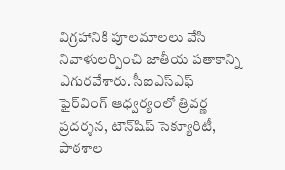విగ్రహానికి పూలమాలలు వేసి నివాళులర్పించి జాతీయ పతాకాన్ని ఎగురవేశారు. సీఐఎస్‌ఎఫ్‌ ఫైర్‌వింగ్‌ ఆధ్వర్యంలో త్రివర్ణ ప్రదర్శన, టౌన్‌షిప్‌ సెక్యూరిటీ, పాఠశాల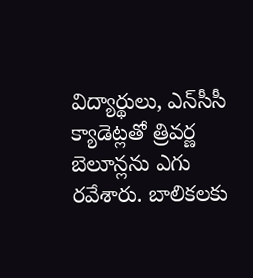విద్యార్థులు, ఎన్‌సీసీ క్యాడెట్లతో త్రివర్ణ బెలూన్లను ఎగు రవేశారు. బాలికలకు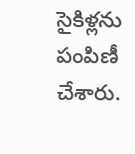సైకిళ్లను పంపిణీ చేశారు.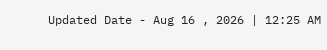Updated Date - Aug 16 , 2026 | 12:25 AM